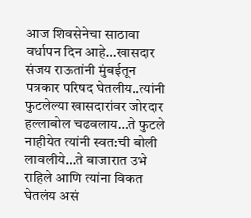आज शिवसेनेचा साठावा वर्धापन दिन आहे…खासदार संजय राऊतांनी मुंबईतून पत्रकार परिषद घेतलीय..त्यांनी फुटलेल्या खासदारांवर जोरदार हल्लाबोल चढवलाय…ते फुटले नाहीयेत त्यांनी स्वत:ची बोली लावलीये…ते बाजारात उभे राहिले आणि त्यांना विकत घेतलंय असं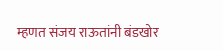म्हणत संजय राऊतांनी बंडखोर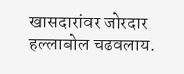खासदारांवर जोरदार हल्लाबोल चढवलाय.